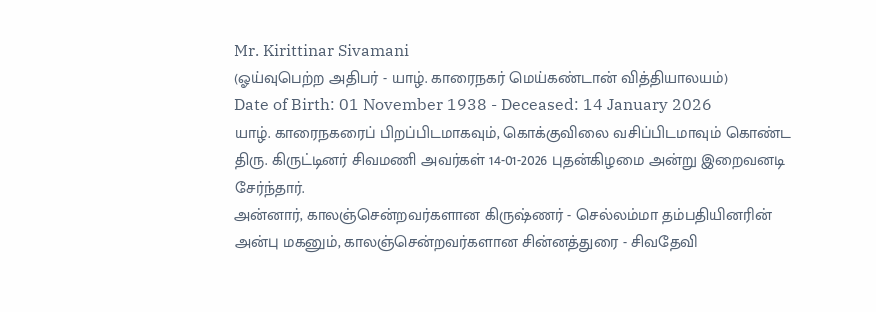Mr. Kirittinar Sivamani
(ஓய்வுபெற்ற அதிபர் - யாழ். காரைநகர் மெய்கண்டான் வித்தியாலயம்)
Date of Birth: 01 November 1938 - Deceased: 14 January 2026
யாழ். காரைநகரைப் பிறப்பிடமாகவும், கொக்குவிலை வசிப்பிடமாவும் கொண்ட திரு. கிருட்டினர் சிவமணி அவர்கள் 14-01-2026 புதன்கிழமை அன்று இறைவனடி சேர்ந்தார்.
அன்னார், காலஞ்சென்றவர்களான கிருஷ்ணர் - செல்லம்மா தம்பதியினரின் அன்பு மகனும், காலஞ்சென்றவர்களான சின்னத்துரை - சிவதேவி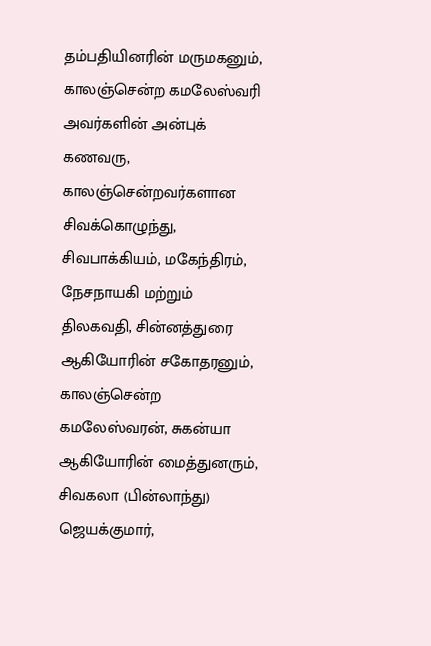தம்பதியினரின் மருமகனும்,
காலஞ்சென்ற கமலேஸ்வரி அவர்களின் அன்புக் கணவரு,
காலஞ்சென்றவர்களான சிவக்கொழுந்து, சிவபாக்கியம், மகேந்திரம், நேசநாயகி மற்றும் திலகவதி, சின்னத்துரை ஆகியோரின் சகோதரனும்,
காலஞ்சென்ற கமலேஸ்வரன், சுகன்யா ஆகியோரின் மைத்துனரும்,
சிவகலா (பின்லாந்து) ஜெயக்குமார்,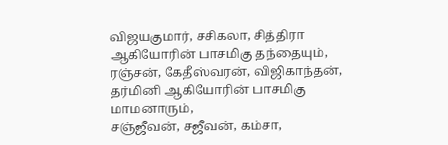விஜயகுமார், சசிகலா, சித்திரா ஆகியோரின் பாசமிகு தந்தையும்,
ரஞ்சன், கேதீஸ்வரன், விஜிகாந்தன், தர்மினி ஆகியோரின் பாசமிகு மாமனாரும்,
சஞ்ஜீவன், சஜீவன், கம்சா,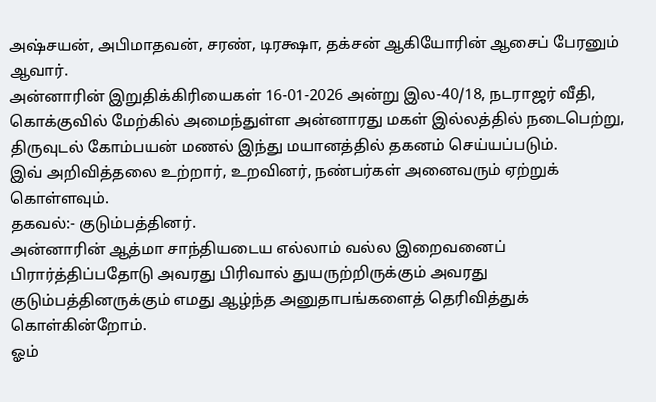அஷ்சயன், அபிமாதவன், சரண், டிரக்ஷா, தக்சன் ஆகியோரின் ஆசைப் பேரனும் ஆவார்.
அன்னாரின் இறுதிக்கிரியைகள் 16-01-2026 அன்று இல-40/18, நடராஜர் வீதி, கொக்குவில் மேற்கில் அமைந்துள்ள அன்னாரது மகள் இல்லத்தில் நடைபெற்று, திருவுடல் கோம்பயன் மணல் இந்து மயானத்தில் தகனம் செய்யப்படும்.
இவ் அறிவித்தலை உற்றார், உறவினர், நண்பர்கள் அனைவரும் ஏற்றுக் கொள்ளவும்.
தகவல்:- குடும்பத்தினர்.
அன்னாரின் ஆத்மா சாந்தியடைய எல்லாம் வல்ல இறைவனைப் பிரார்த்திப்பதோடு அவரது பிரிவால் துயருற்றிருக்கும் அவரது குடும்பத்தினருக்கும் எமது ஆழ்ந்த அனுதாபங்களைத் தெரிவித்துக் கொள்கின்றோம்.
ஓம்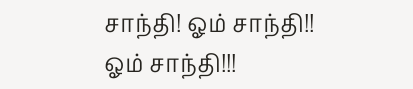சாந்தி! ஓம் சாந்தி!! ஓம் சாந்தி!!!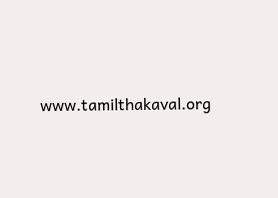www.tamilthakaval.org